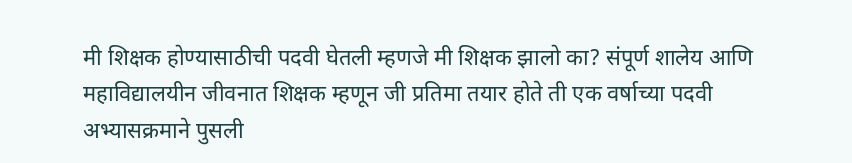मी शिक्षक होण्यासाठीची पदवी घेतली म्हणजे मी शिक्षक झालो का? संपूर्ण शालेय आणि महाविद्यालयीन जीवनात शिक्षक म्हणून जी प्रतिमा तयार होते ती एक वर्षाच्या पदवी अभ्यासक्रमाने पुसली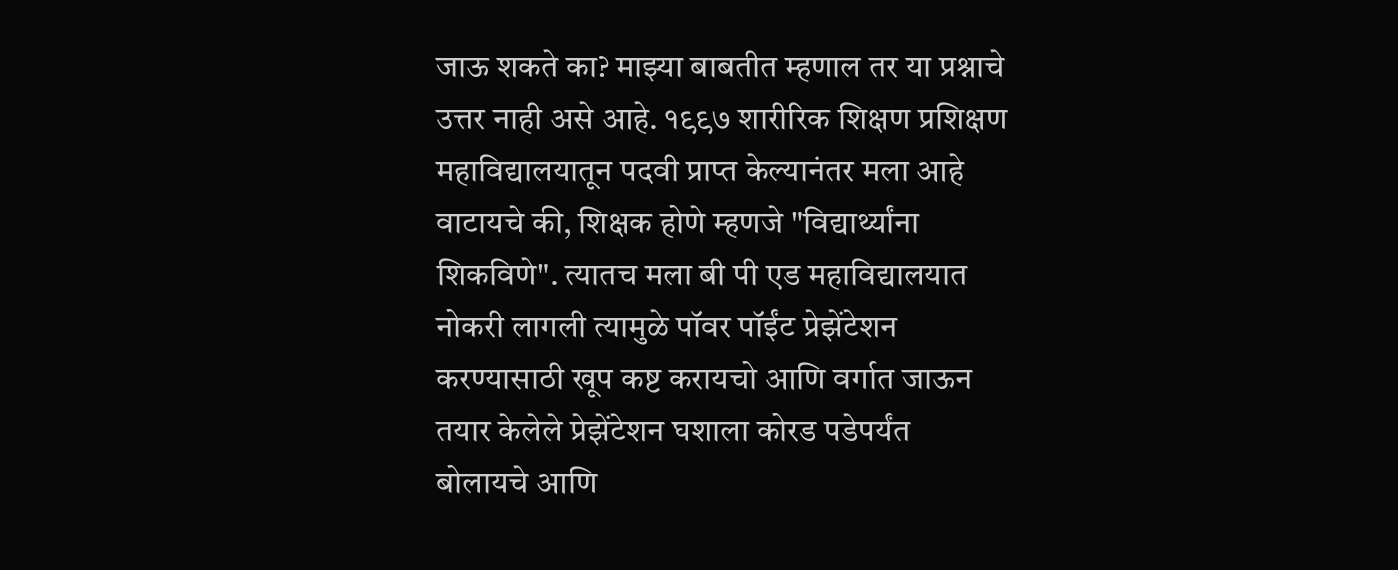जाऊ शकते का? माझ्या बाबतीत म्हणाल तर या प्रश्नाचे उत्तर नाही असे आहे. १९९७ शारीरिक शिक्षण प्रशिक्षण महाविद्यालयातून पदवी प्राप्त केल्यानंतर मला आहे वाटायचे की, शिक्षक होणे म्हणजे "विद्यार्थ्यांना शिकविणे". त्यातच मला बी पी एड महाविद्यालयात नोकरी लागली त्यामुळे पॉवर पॉईंट प्रेझेंटेशन करण्यासाठी खूप कष्ट करायचो आणि वर्गात जाऊन तयार केलेले प्रेझेंटेशन घशाला कोरड पडेपर्यंत बोलायचे आणि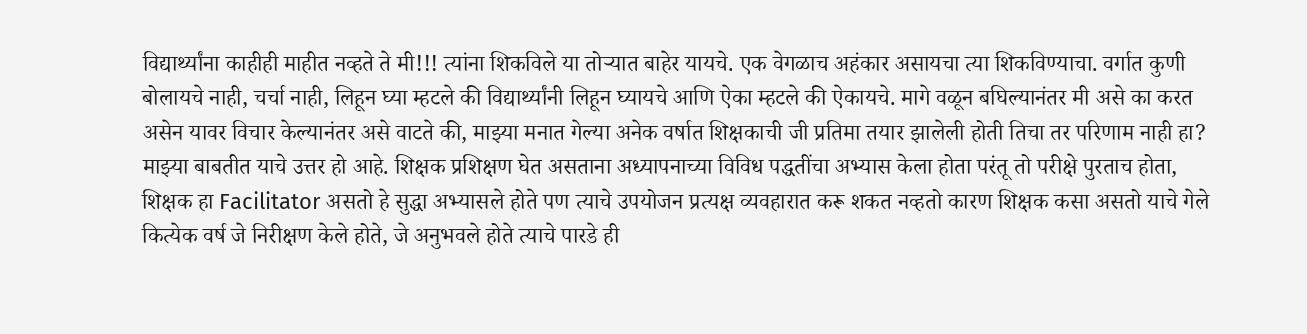विद्यार्थ्यांना काहीही माहीत नव्हते ते मी!!! त्यांना शिकविले या तोऱ्यात बाहेर यायचे. एक वेगळाच अहंकार असायचा त्या शिकविण्याचा. वर्गात कुणी बोलायचे नाही, चर्चा नाही, लिहून घ्या म्हटले की विद्यार्थ्यांनी लिहून घ्यायचे आणि ऐका म्हटले की ऐकायचे. मागे वळून बघिल्यानंतर मी असे का करत असेन यावर विचार केल्यानंतर असे वाटते की, माझ्या मनात गेल्या अनेक वर्षात शिक्षकाची जी प्रतिमा तयार झालेली होती तिचा तर परिणाम नाही हा? माझ्या बाबतीत याचे उत्तर हो आहे. शिक्षक प्रशिक्षण घेत असताना अध्यापनाच्या विविध पद्धतींचा अभ्यास केला होता परंतू तो परीक्षे पुरताच होता, शिक्षक हा Facilitator असतो हे सुद्धा अभ्यासले होते पण त्याचे उपयोजन प्रत्यक्ष व्यवहारात करू शकत नव्हतो कारण शिक्षक कसा असतो याचे गेले कित्येक वर्ष जे निरीक्षण केले होते, जे अनुभवले होते त्याचे पारडे ही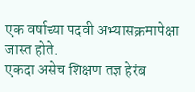एक वर्षाच्या पदवी अभ्यासक्रमापेक्षा जास्त होते.
एकदा असेच शिक्षण तज्ञ हेरंब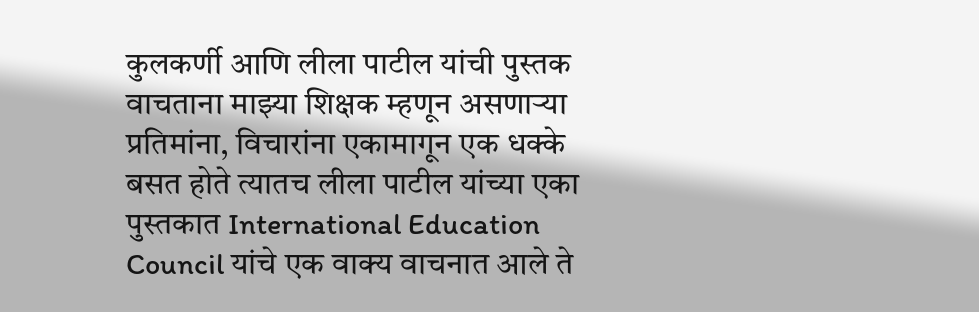कुलकर्णी आणि लीला पाटील यांची पुस्तक वाचताना माझ्या शिक्षक म्हणून असणाऱ्या प्रतिमांना, विचारांना एकामागून एक धक्के बसत होते त्यातच लीला पाटील यांच्या एका पुस्तकात International Education Council यांचे एक वाक्य वाचनात आले ते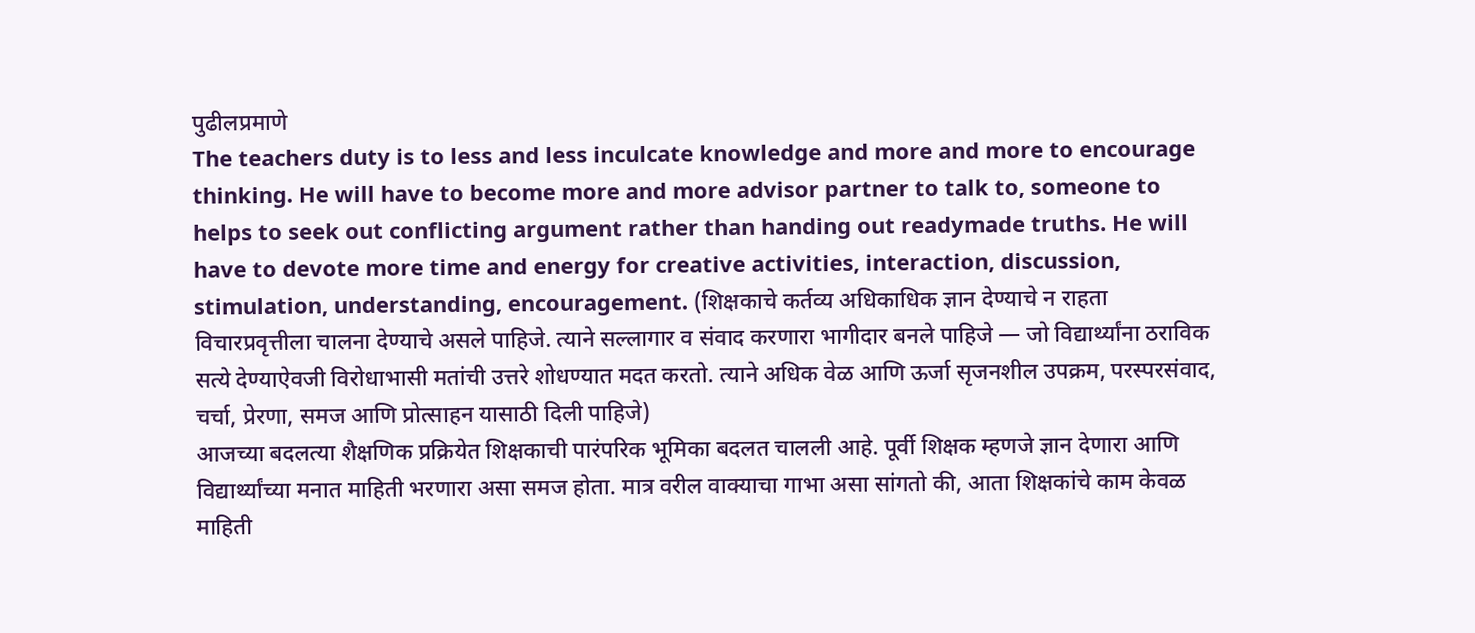पुढीलप्रमाणे
The teachers duty is to less and less inculcate knowledge and more and more to encourage thinking. He will have to become more and more advisor partner to talk to, someone to helps to seek out conflicting argument rather than handing out readymade truths. He will have to devote more time and energy for creative activities, interaction, discussion, stimulation, understanding, encouragement. (शिक्षकाचे कर्तव्य अधिकाधिक ज्ञान देण्याचे न राहता विचारप्रवृत्तीला चालना देण्याचे असले पाहिजे. त्याने सल्लागार व संवाद करणारा भागीदार बनले पाहिजे — जो विद्यार्थ्यांना ठराविक सत्ये देण्याऐवजी विरोधाभासी मतांची उत्तरे शोधण्यात मदत करतो. त्याने अधिक वेळ आणि ऊर्जा सृजनशील उपक्रम, परस्परसंवाद, चर्चा, प्रेरणा, समज आणि प्रोत्साहन यासाठी दिली पाहिजे)
आजच्या बदलत्या शैक्षणिक प्रक्रियेत शिक्षकाची पारंपरिक भूमिका बदलत चालली आहे. पूर्वी शिक्षक म्हणजे ज्ञान देणारा आणि विद्यार्थ्यांच्या मनात माहिती भरणारा असा समज होता. मात्र वरील वाक्याचा गाभा असा सांगतो की, आता शिक्षकांचे काम केवळ माहिती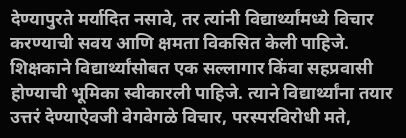देण्यापुरते मर्यादित नसावे, तर त्यांनी विद्यार्थ्यांमध्ये विचार करण्याची सवय आणि क्षमता विकसित केली पाहिजे.
शिक्षकाने विद्यार्थ्यांसोबत एक सल्लागार किंवा सहप्रवासी होण्याची भूमिका स्वीकारली पाहिजे. त्याने विद्यार्थ्यांना तयार उत्तरं देण्याऐवजी वेगवेगळे विचार, परस्परविरोधी मते,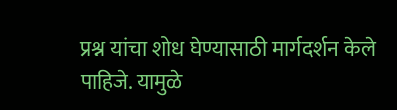प्रश्न यांचा शोध घेण्यासाठी मार्गदर्शन केले पाहिजे. यामुळे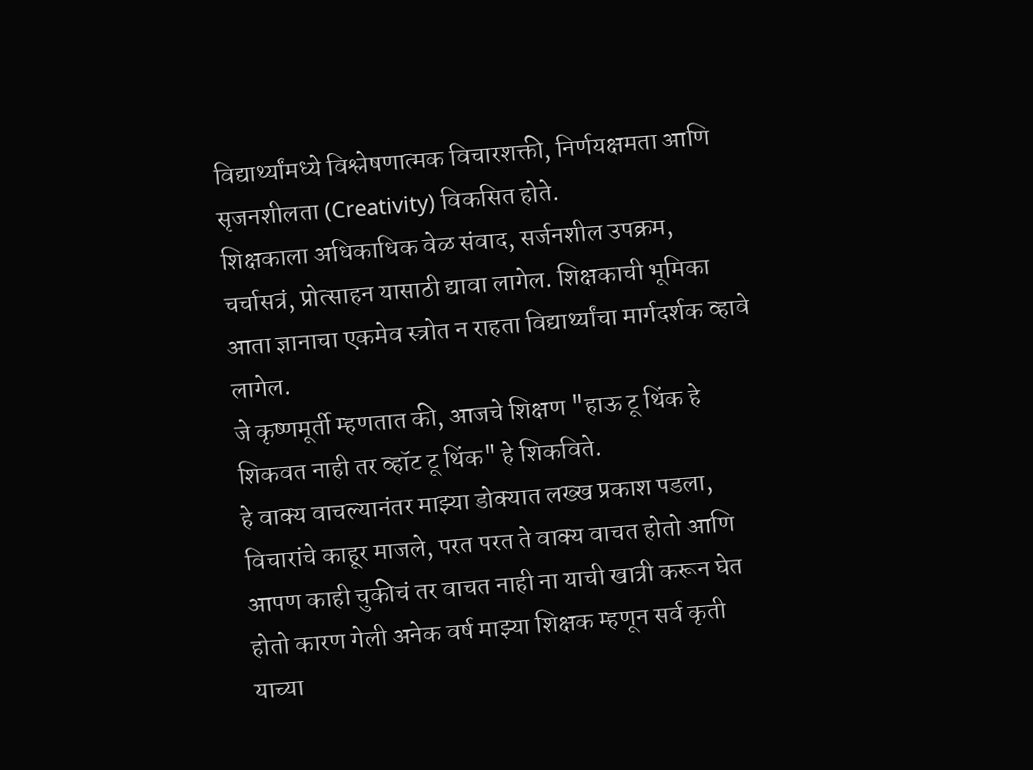विद्यार्थ्यांमध्ये विश्लेषणात्मक विचारशक्ती, निर्णयक्षमता आणि सृजनशीलता (Creativity) विकसित होते.
शिक्षकाला अधिकाधिक वेळ संवाद, सर्जनशील उपक्रम, चर्चासत्रं, प्रोत्साहन यासाठी द्यावा लागेल. शिक्षकाची भूमिका आता ज्ञानाचा एकमेव स्त्रोत न राहता विद्यार्थ्यांचा मार्गदर्शक व्हावे लागेल.
जे कृष्णमूर्ती म्हणतात की, आजचे शिक्षण "हाऊ टू थिंक हे शिकवत नाही तर व्हॉट टू थिंक" हे शिकविते.
हे वाक्य वाचल्यानंतर माझ्या डोक्यात लख्ख प्रकाश पडला, विचारांचे काहूर माजले, परत परत ते वाक्य वाचत होतो आणि आपण काही चुकीचं तर वाचत नाही ना याची खात्री करून घेत होतो कारण गेली अनेक वर्ष माझ्या शिक्षक म्हणून सर्व कृती याच्या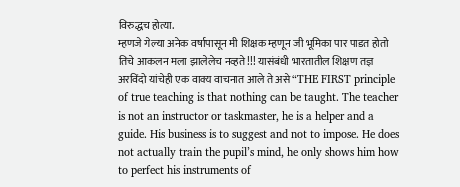विरुद्धच होत्या.
म्हणजे गेल्या अनेक वर्षापासून मी शिक्षक म्हणून जी भूमिका पार पाडत होतो तिचे आकलन मला झालेलेच नव्हते!!! यासंबंधी भारतातील शिक्षण तज्ञ अरविंदो यांचेही एक वाक्य वाचनात आले ते असे “THE FIRST principle of true teaching is that nothing can be taught. The teacher is not an instructor or taskmaster, he is a helper and a guide. His business is to suggest and not to impose. He does not actually train the pupil’s mind, he only shows him how to perfect his instruments of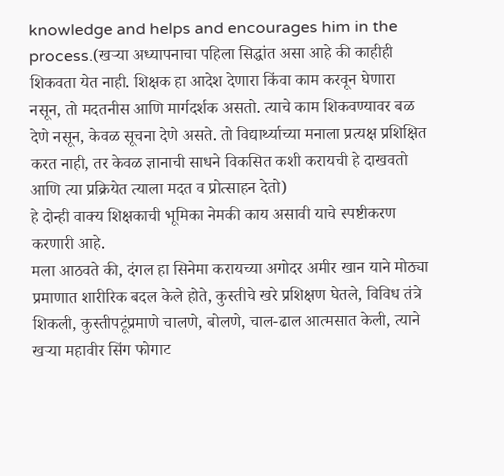knowledge and helps and encourages him in the process.(खऱ्या अध्यापनाचा पहिला सिद्धांत असा आहे की काहीही शिकवता येत नाही. शिक्षक हा आदेश देणारा किंवा काम करवून घेणारा नसून, तो मदतनीस आणि मार्गदर्शक असतो. त्याचे काम शिकवण्यावर बळ देणे नसून, केवळ सूचना देणे असते. तो विद्यार्थ्याच्या मनाला प्रत्यक्ष प्रशिक्षित करत नाही, तर केवळ ज्ञानाची साधने विकसित कशी करायची हे दाखवतो आणि त्या प्रक्रियेत त्याला मदत व प्रोत्साहन देतो)
हे दोन्ही वाक्य शिक्षकाची भूमिका नेमकी काय असावी याचे स्पष्टीकरण करणारी आहे.
मला आठवते की, दंगल हा सिनेमा करायच्या अगोदर अमीर खान याने मोठ्या प्रमाणात शारीरिक बदल केले होते, कुस्तीचे खरे प्रशिक्षण घेतले, विविध तंत्रे शिकली, कुस्तीपटूंप्रमाणे चालणे, बोलणे, चाल-ढाल आत्मसात केली, त्याने खऱ्या महावीर सिंग फोगाट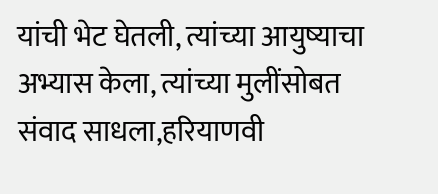यांची भेट घेतली, त्यांच्या आयुष्याचा अभ्यास केला, त्यांच्या मुलींसोबत संवाद साधला,हरियाणवी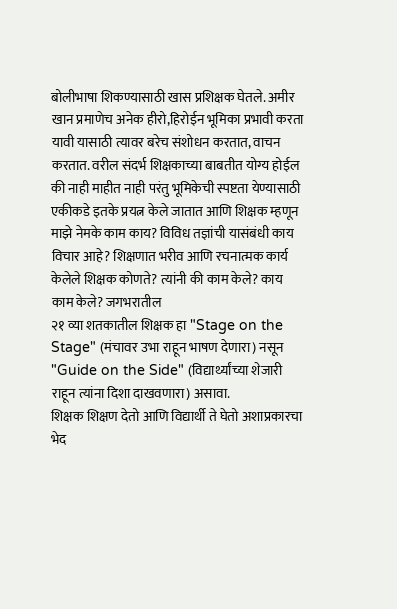बोलीभाषा शिकण्यासाठी खास प्रशिक्षक घेतले. अमीर खान प्रमाणेच अनेक हीरो,हिरोईन भूमिका प्रभावी करता यावी यासाठी त्यावर बरेच संशोधन करतात, वाचन करतात. वरील संदर्भ शिक्षकाच्या बाबतीत योग्य होईल की नाही माहीत नाही परंतु भूमिकेची स्पष्टता येण्यासाठी एकीकडे इतके प्रयत्न केले जातात आणि शिक्षक म्हणून माझे नेमके काम काय? विविध तज्ञांची यासंबंधी काय विचार आहे? शिक्षणात भरीव आणि रचनात्मक कार्य केलेले शिक्षक कोणते? त्यांनी की काम केले? काय काम केले? जगभरातील
२१ व्या शतकातील शिक्षक हा "Stage on the Stage" (मंचावर उभा राहून भाषण देणारा) नसून "Guide on the Side" (विद्यार्थ्यांच्या शेजारी राहून त्यांना दिशा दाखवणारा) असावा.
शिक्षक शिक्षण देतो आणि विद्यार्थी ते घेतो अशाप्रकारचा भेद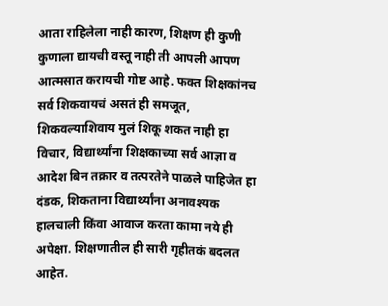आता राहिलेला नाही कारण, शिक्षण ही कुणी कुणाला द्यायची वस्तू नाही ती आपली आपण आत्मसात करायची गोष्ट आहे. फक्त शिक्षकांनच सर्व शिकवायचं असतं ही समजूत, शिकवल्याशिवाय मुलं शिकू शकत नाही हा विचार, विद्यार्थ्यांना शिक्षकाच्या सर्व आज्ञा व आदेश बिन तक्रार व तत्परतेने पाळले पाहिजेत हा दंडक, शिकताना विद्यार्थ्यांना अनावश्यक हालचाली किंवा आवाज करता कामा नये ही अपेक्षा. शिक्षणातील ही सारी गृहीतकं बदलत आहेत.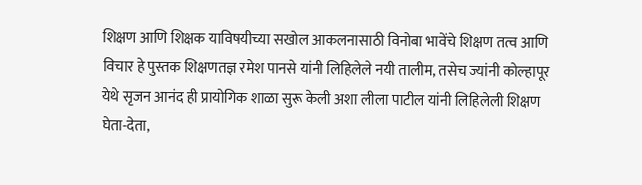शिक्षण आणि शिक्षक याविषयीच्या सखोल आकलनासाठी विनोबा भावेंचे शिक्षण तत्व आणि विचार हे पुस्तक शिक्षणतज्ञ रमेश पानसे यांनी लिहिलेले नयी तालीम, तसेच ज्यांनी कोल्हापूर येथे सृजन आनंद ही प्रायोगिक शाळा सुरू केली अशा लीला पाटील यांनी लिहिलेली शिक्षण घेता-देता,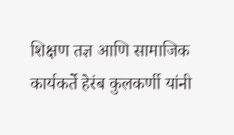शिक्षण तज्ञ आणि सामाजिक कार्यकर्ते हेरंब कुलकर्णी यांनी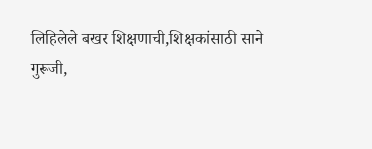लिहिलेले बखर शिक्षणाची,शिक्षकांसाठी साने गुरूजी,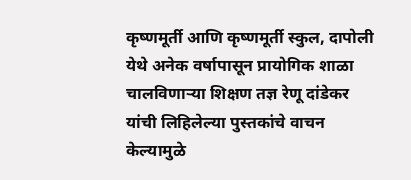कृष्णमूर्ती आणि कृष्णमूर्ती स्कुल, दापोली येथे अनेक वर्षापासून प्रायोगिक शाळा चालविणाऱ्या शिक्षण तज्ञ रेणू दांडेकर यांची लिहिलेल्या पुस्तकांचे वाचन केल्यामुळे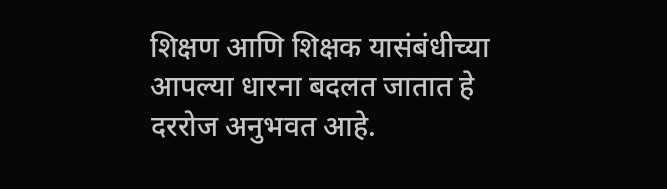शिक्षण आणि शिक्षक यासंबंधीच्या आपल्या धारना बदलत जातात हे दररोज अनुभवत आहे.